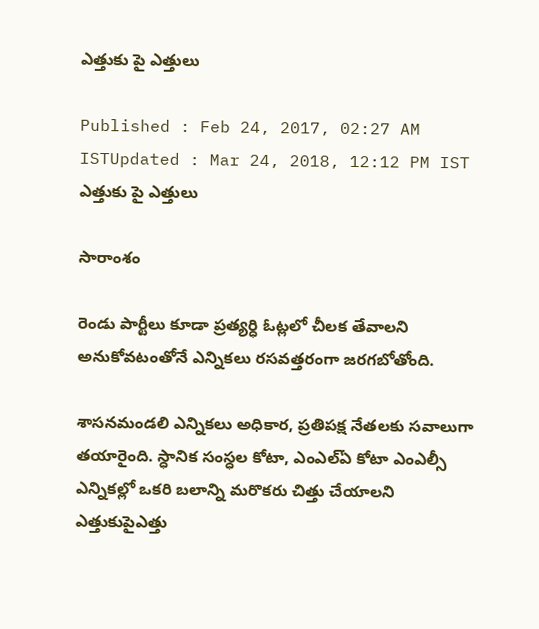ఎత్తుకు పై ఎత్తులు

Published : Feb 24, 2017, 02:27 AM ISTUpdated : Mar 24, 2018, 12:12 PM IST
ఎత్తుకు పై ఎత్తులు

సారాంశం

రెండు పార్టీలు కూడా ప్రత్యర్ధి ఓట్లలో చీలక తేవాలని అనుకోవటంతోనే ఎన్నికలు రసవత్తరంగా జరగబోతోంది.

శాసనమండలి ఎన్నికలు అధికార, ప్రతిపక్ష నేతలకు సవాలుగా తయారైంది. స్ధానిక సంస్ధల కోటా, ఎంఎల్ఏ కోటా ఎంఎల్సీ ఎన్నికల్లో ఒకరి బలాన్ని మరొకరు చిత్తు చేయాలని ఎత్తుకుపైఎత్తు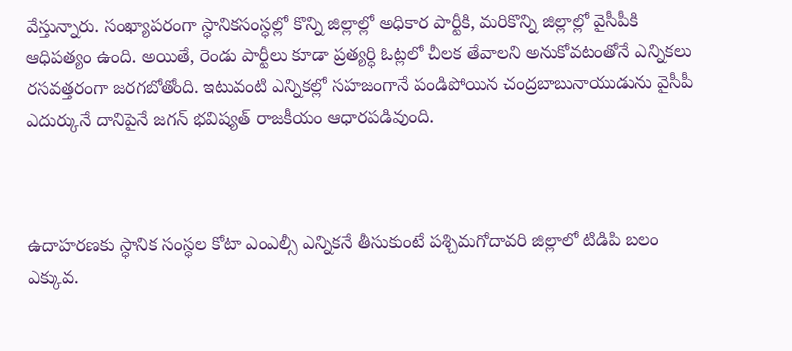వేస్తున్నారు. సంఖ్యాపరంగా స్ధానికసంస్ధల్లో కొన్ని జిల్లాల్లో అధికార పార్టీకి, మరికొన్ని జిల్లాల్లో వైసీపీకి ఆధిపత్యం ఉంది. అయితే, రెండు పార్టీలు కూడా ప్రత్యర్ధి ఓట్లలో చీలక తేవాలని అనుకోవటంతోనే ఎన్నికలు రసవత్తరంగా జరగబోతోంది. ఇటువంటి ఎన్నికల్లో సహజంగానే పండిపోయిన చంద్రబాబునాయుడును వైసీపీ ఎదుర్కునే దానిపైనే జగన్ భవిష్యత్ రాజకీయం ఆధారపడివుంది.



ఉదాహరణకు స్ధానిక సంస్ధల కోటా ఎంఎల్సీ ఎన్నికనే తీసుకుంటే పశ్చిమగోదావరి జిల్లాలో టిడిపి బలం ఎక్కువ.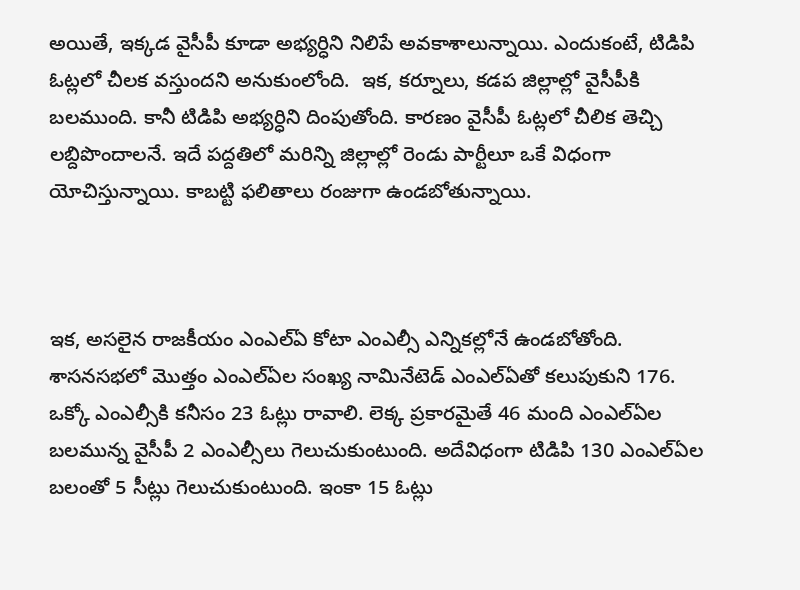అయితే, ఇక్కడ వైసీపీ కూడా అభ్యర్ధిని నిలిపే అవకాశాలున్నాయి. ఎందుకంటే, టిడిపి ఓట్లలో చీలక వస్తుందని అనుకుంలోంది.  ఇక, కర్నూలు, కడప జిల్లాల్లో వైసీపీకి బలముంది. కానీ టిడిపి అభ్యర్ధిని దింపుతోంది. కారణం వైసీపీ ఓట్లలో చీలిక తెచ్చి లబ్దిపొందాలనే. ఇదే పద్దతిలో మరిన్ని జిల్లాల్లో రెండు పార్టీలూ ఒకే విధంగా యోచిస్తున్నాయి. కాబట్టి ఫలితాలు రంజుగా ఉండబోతున్నాయి.



ఇక, అసలైన రాజకీయం ఎంఎల్ఏ కోటా ఎంఎల్సీ ఎన్నికల్లోనే ఉండబోతోంది.  శాసనసభలో మొత్తం ఎంఎల్ఏల సంఖ్య నామినేటెడ్ ఎంఎల్ఏతో కలుపుకుని 176. ఒక్కో ఎంఎల్సీకి కనీసం 23 ఓట్లు రావాలి. లెక్క ప్రకారమైతే 46 మంది ఎంఎల్ఏల బలమున్న వైసీపీ 2 ఎంఎల్సీలు గెలుచుకుంటుంది. అదేవిధంగా టిడిపి 130 ఎంఎల్ఏల బలంతో 5 సీట్లు గెలుచుకుంటుంది. ఇంకా 15 ఓట్లు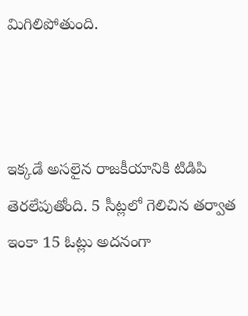మిగిలిపోతుంది.



ఇక్కడే అసలైన రాజకీయానికి టిడిపి తెరలేపుతోంది. 5 సీట్లలో గెలిచిన తర్వాత ఇంకా 15 ఓట్లు అదనంగా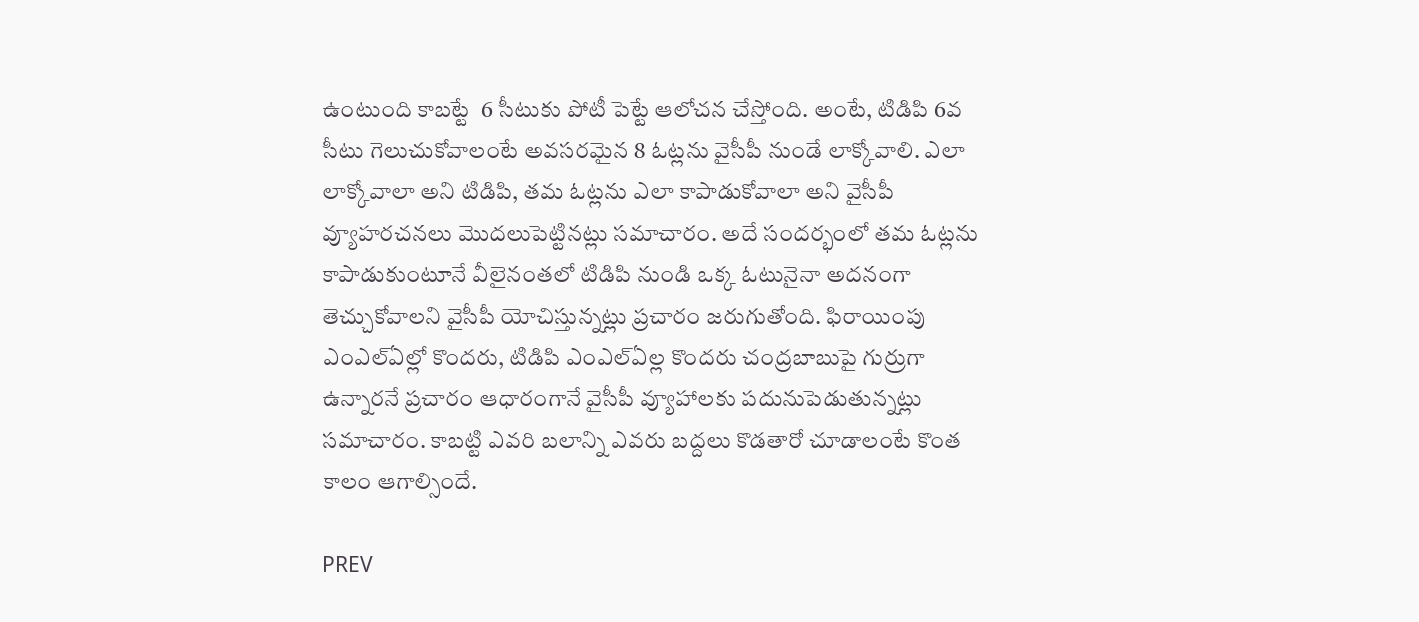ఉంటుంది కాబట్టే  6 సీటుకు పోటీ పెట్టే ఆలోచన చేస్తోంది. అంటే, టిడిపి 6వ సీటు గెలుచుకోవాలంటే అవసరమైన 8 ఓట్లను వైసీపీ నుండే లాక్కోవాలి. ఎలా లాక్కోవాలా అని టిడిపి, తమ ఓట్లను ఎలా కాపాడుకోవాలా అని వైసీపీ వ్యూహరచనలు మొదలుపెట్టినట్లు సమాచారం. అదే సందర్భంలో తమ ఓట్లను కాపాడుకుంటూనే వీలైనంతలో టిడిపి నుండి ఒక్క ఓటునైనా అదనంగా తెచ్చుకోవాలని వైసీపీ యోచిస్తున్నట్లు ప్రచారం జరుగుతోంది. ఫిరాయింపు ఎంఎల్ఏల్లో కొందరు, టిడిపి ఎంఎల్ఏల్ల కొందరు చంద్రబాబుపై గుర్రుగా ఉన్నారనే ప్రచారం ఆధారంగానే వైసీపీ వ్యూహాలకు పదునుపెడుతున్నట్లు సమాచారం. కాబట్టి ఎవరి బలాన్ని ఎవరు బద్దలు కొడతారో చూడాలంటే కొంత కాలం ఆగాల్సిందే.

PREV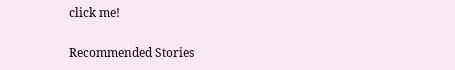click me!

Recommended Stories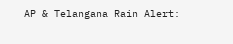AP & Telangana Rain Alert: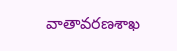వాతావరణశాఖ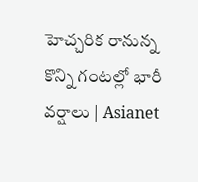హెచ్చరిక రానున్న కొన్ని గంటల్లో భారీ వర్షాలు | Asianet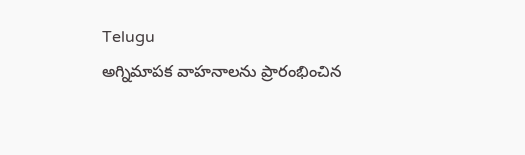Telugu
అగ్నిమాపక వాహనాలను ప్రారంభించిన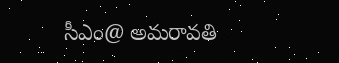సీఎం@ అమరావతి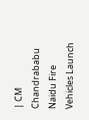| CM Chandrababu Naidu Fire Vehicles Launch